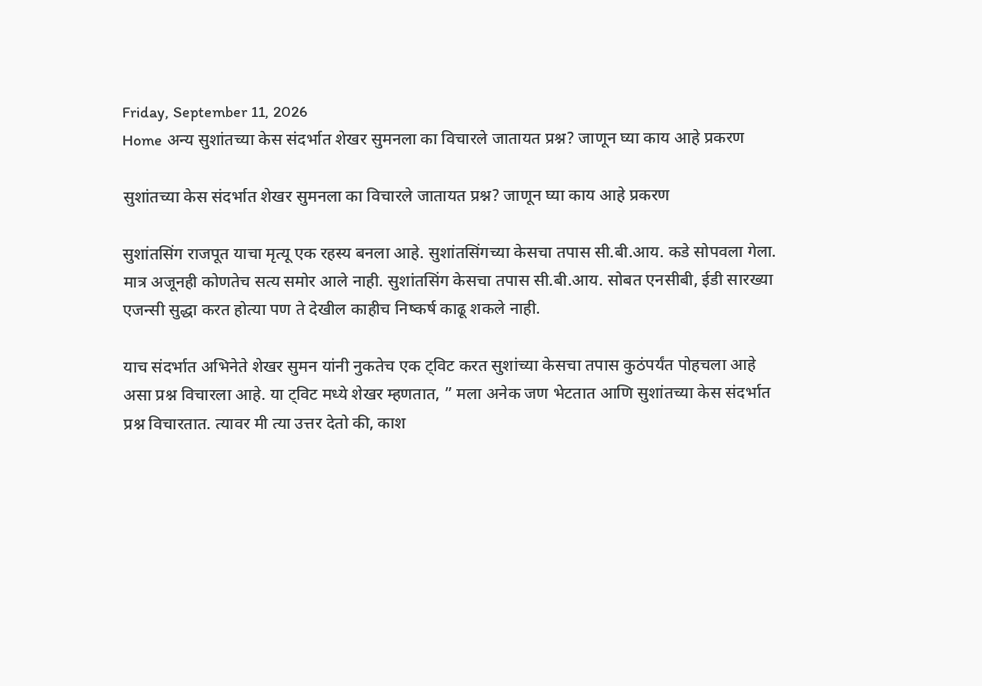Friday, September 11, 2026
Home अन्य सुशांतच्या केस संदर्भात शेखर सुमनला का विचारले जातायत प्रश्न? जाणून घ्या काय आहे प्रकरण

सुशांतच्या केस संदर्भात शेखर सुमनला का विचारले जातायत प्रश्न? जाणून घ्या काय आहे प्रकरण

सुशांतसिंग राजपूत याचा मृत्यू एक रहस्य बनला आहे. सुशांतसिंगच्या केसचा तपास सी.बी.आय. कडे सोपवला गेला. मात्र अजूनही कोणतेच सत्य समोर आले नाही. सुशांतसिंग केसचा तपास सी.बी.आय. सोबत एनसीबी, ईडी सारख्या एजन्सी सुद्धा करत होत्या पण ते देखील काहीच निष्कर्ष काढू शकले नाही.

याच संदर्भात अभिनेते शेखर सुमन यांनी नुकतेच एक ट्विट करत सुशांच्या केसचा तपास कुठंपर्यंत पोहचला आहे असा प्रश्न विचारला आहे. या ट्विट मध्ये शेखर म्हणतात, ” मला अनेक जण भेटतात आणि सुशांतच्या केस संदर्भात प्रश्न विचारतात. त्यावर मी त्या उत्तर देतो की, काश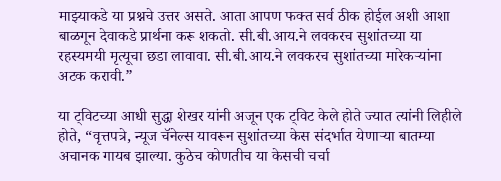माझ्याकडे या प्रश्नचे उत्तर असते. आता आपण फक्त सर्व ठीक होईल अशी आशा बाळगून देवाकडे प्रार्थना करू शकतो. सी.बी.आय.ने लवकरच सुशांतच्या या रहस्यमयी मृत्यूचा छडा लावावा. सी.बी.आय.ने लवकरच सुशांतच्या मारेकऱ्यांना अटक करावी.”

या ट्विटच्या आधी सुद्धा शेखर यांनी अजून एक ट्विट केले होते ज्यात त्यांनी लिहीले होते, “वृत्तपत्रे, न्यूज चॅनेल्स यावरून सुशांतच्या केस संदर्भात येणाऱ्या बातम्या अचानक गायब झाल्या. कुठेच कोणतीच या केसची चर्चा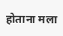होताना मला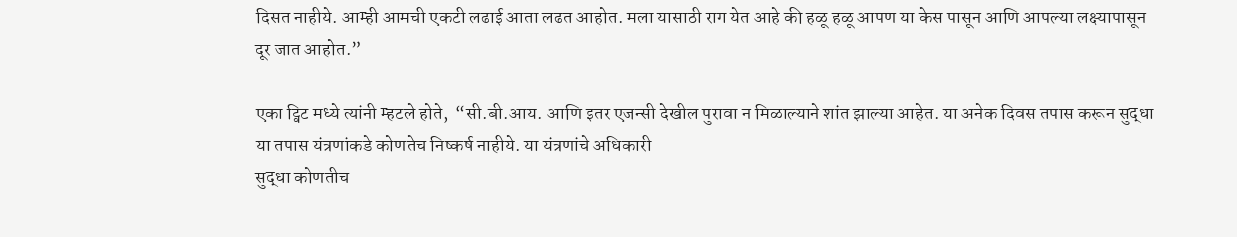दिसत नाहीये. आम्ही आमची एकटी लढाई आता लढत आहोत. मला यासाठी राग येत आहे की हळू हळू आपण या केस पासून आणि आपल्या लक्ष्यापासून दूर जात आहोत.”

एका ट्विट मध्ये त्यांनी म्हटले होते,  “सी.बी.आय. आणि इतर एजन्सी देखील पुरावा न मिळाल्याने शांत झाल्या आहेत. या अनेक दिवस तपास करून सुद्धा या तपास यंत्रणांकडे कोणतेच निष्कर्ष नाहीये. या यंत्रणांचे अधिकारी
सुद्धा कोणतीच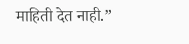माहिती देत नाही.”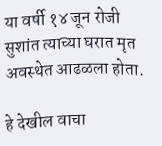या वर्षी १४ जून रोजी सुशांत त्याच्या घरात मृत अवस्थेत आढळला होता.

हे देखील वाचा